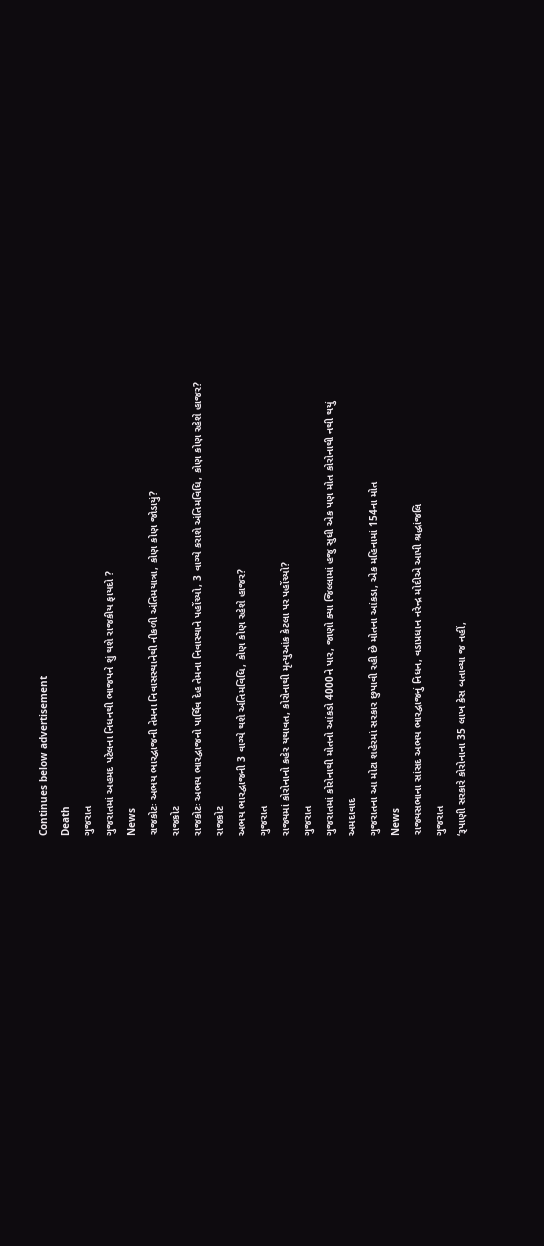Continues below advertisement
Death
ગુજરાત
ગુજરાતમાં અહમદ પટેલના નિધનથી ભાજપને શું થશે રાજકીય ફાયદો ?
News
રાજકોટઃ અભય ભારદ્વાજની તેમના નિવાસસ્થાનેથી નીકળી અંતિમયાત્રા, કોણ કોણ જોડાયું?
રાજકોટ
રાજકોટઃ અભય ભારદ્વાજનો પાર્થિવ દેહ તેમના નિવાસ્થાને પહોંચ્યો, 3 વાગ્યે કરાશે અંતિમવિધિ, કોણ કોણ રહેશે હાજર?
રાજકોટ
અભય ભારદ્વાજની 3 વાગ્યે થશે અંતિમવિધિ, કોણ કોણ રહેશે હાજર?
ગુજરાત
રાજ્યમાં કોરોનાનો કહેર યથાવત, કોરોનાથી મૃત્યુઆંક કેટલા પર પહોંચ્યો?
ગુજરાત
ગુજરાતમાં કોરોનાથી મોતનો આંકડો 4000ને પાર, જાણો ક્યા જિલ્લામાં હજુ સુધી એક પણ મોત કોરોનાથી નથી થયું
અમદાવાદ
ગુજરાતના આ મોટા શહેરમાં સરકાર છુપાવી રહી છે મોતના આંકડા, એક મહિનામાં 154ના મોત
News
રાજ્યસભાના સાંસદ અભય ભારદ્વાજનું નિધન, વડાપ્રધાન નરેન્દ્ર મોદીએ આપી શ્રદ્ધાંજલિ
ગુજરાત
‘રૂપાણી સરકારે કોરોનાના 35 લાખ કેસ બતાવ્યા જ નહીં,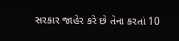સરકાર જાહેર કરે છે તેના કરતાં 10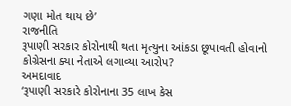ગણા મોત થાય છે’
રાજનીતિ
રૂપાણી સરકાર કોરોનાથી થતા મૃત્યુના આંકડા છૂપાવતી હોવાનો કોગ્રેસના ક્યા નેતાએ લગાવ્યા આરોપ?
અમદાવાદ
‘રૂપાણી સરકારે કોરોનાના 35 લાખ કેસ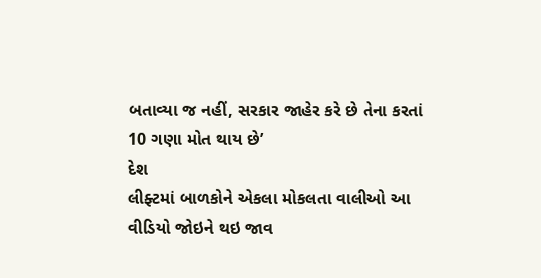બતાવ્યા જ નહીં, સરકાર જાહેર કરે છે તેના કરતાં 10 ગણા મોત થાય છે’
દેશ
લીફ્ટમાં બાળકોને એકલા મોકલતા વાલીઓ આ વીડિયો જોઇને થઇ જાવ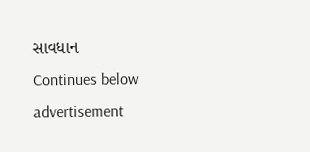સાવધાન
Continues below advertisement